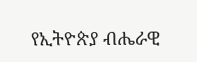የኢትዮጵያ ብሔራዊ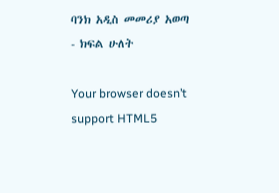ባንክ አዲስ መመሪያ አወጣ - ክፍል ሁለት

Your browser doesn’t support HTML5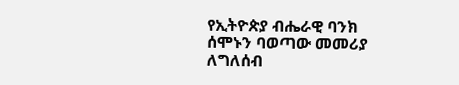የኢትዮጵያ ብሔራዊ ባንክ ሰሞኑን ባወጣው መመሪያ ለግለሰብ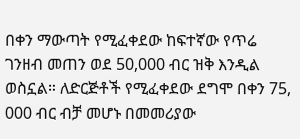በቀን ማውጣት የሚፈቀደው ከፍተኛው የጥሬ ገንዘብ መጠን ወደ 50,000 ብር ዝቅ እንዲል ወስኗል። ለድርጅቶች የሚፈቀደው ደግሞ በቀን 75, 000 ብር ብቻ መሆኑ በመመሪያው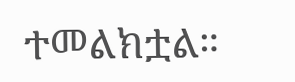ተመልክቷል።